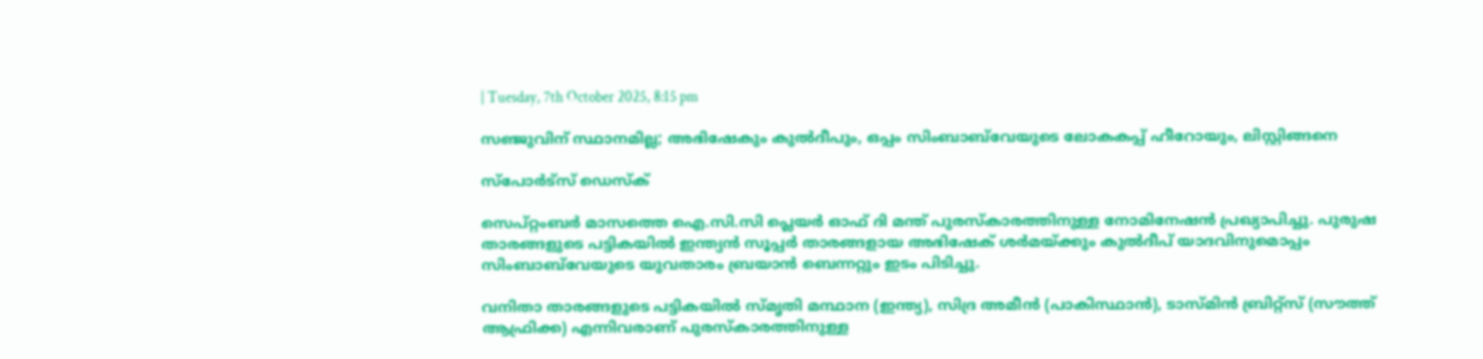| Tuesday, 7th October 2025, 8:15 pm

സഞ്ജുവിന് സ്ഥാനമില്ല; അഭിഷേകും കുല്‍ദീപും, ഒപ്പം സിംബാബ്‌വേയുടെ ലോകകപ്പ് ഹീറോയും, ലിസ്റ്റിങ്ങനെ

സ്പോര്‍ട്സ് ഡെസ്‌ക്

സെപ്റ്റംബര്‍ മാസത്തെ ഐ.സി.സി പ്ലെയര്‍ ഓഫ് ദി മന്ത് പുരസ്‌കാരത്തിനുള്ള നോമിനേഷന്‍ പ്രഖ്യാപിച്ചു. പുരുഷ താരങ്ങളുടെ പട്ടികയില്‍ ഇന്ത്യന്‍ സൂപ്പര്‍ താരങ്ങളായ അഭിഷേക് ശര്‍മയ്ക്കും കുല്‍ദീപ് യാദവിനുമൊപ്പം സിംബാബ്‌വേയുടെ യുവതാരം ബ്രയാന്‍ ബെന്നറ്റും ഇടം പിടിച്ചു.

വനിതാ താരങ്ങളുടെ പട്ടികയില്‍ സ്മൃതി മന്ഥാന (ഇന്ത്യ), സിദ്ര അമീന്‍ (പാകിസ്ഥാന്‍), ടാസ്മിന്‍ ബ്രിറ്റ്‌സ് (സൗത്ത് ആഫ്രിക്ക) എന്നിവരാണ് പുരസ്‌കാരത്തിനുള്ള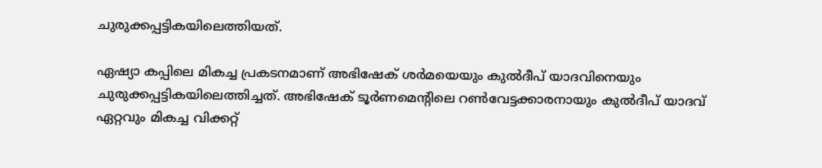ചുരുക്കപ്പട്ടികയിലെത്തിയത്.

ഏഷ്യാ കപ്പിലെ മികച്ച പ്രകടനമാണ് അഭിഷേക് ശര്‍മയെയും കുല്‍ദീപ് യാദവിനെയും ചുരുക്കപ്പട്ടികയിലെത്തിച്ചത്. അഭിഷേക് ടൂര്‍ണമെന്റിലെ റണ്‍വേട്ടക്കാരനായും കുല്‍ദീപ് യാദവ് ഏറ്റവും മികച്ച വിക്കറ്റ്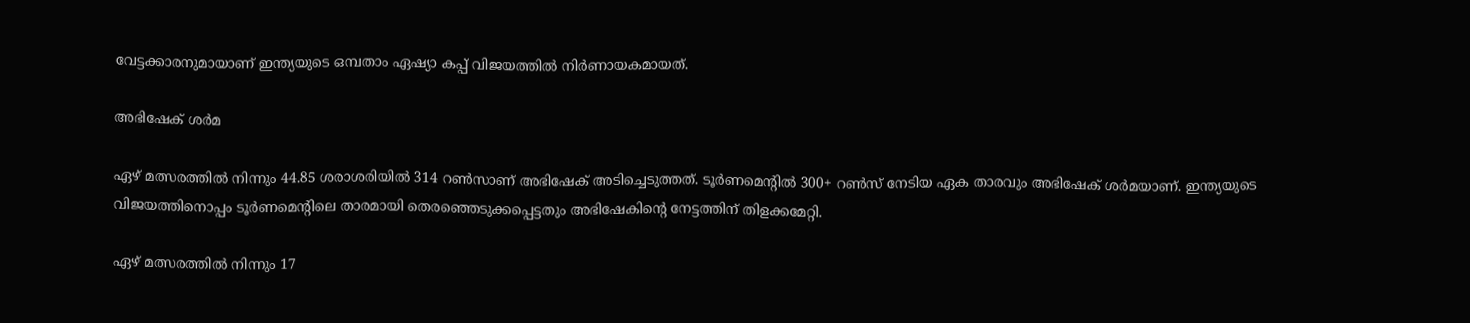വേട്ടക്കാരനുമായാണ് ഇന്ത്യയുടെ ഒമ്പതാം ഏഷ്യാ കപ്പ് വിജയത്തില്‍ നിര്‍ണായകമായത്.

അഭിഷേക് ശര്‍മ

ഏഴ് മത്സരത്തില്‍ നിന്നും 44.85 ശരാശരിയില്‍ 314 റണ്‍സാണ് അഭിഷേക് അടിച്ചെടുത്തത്. ടൂര്‍ണമെന്റില്‍ 300+ റണ്‍സ് നേടിയ ഏക താരവും അഭിഷേക് ശര്‍മയാണ്. ഇന്ത്യയുടെ വിജയത്തിനൊപ്പം ടൂര്‍ണമെന്റിലെ താരമായി തെരഞ്ഞെടുക്കപ്പെട്ടതും അഭിഷേകിന്റെ നേട്ടത്തിന് തിളക്കമേറ്റി.

ഏഴ് മത്സരത്തില്‍ നിന്നും 17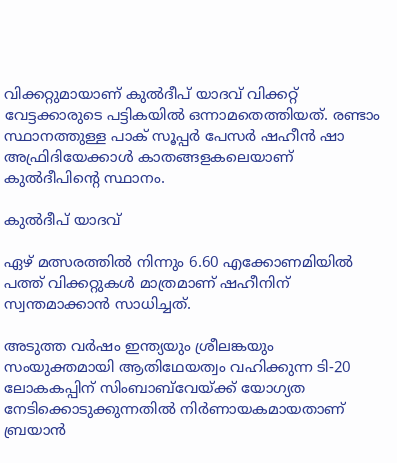വിക്കറ്റുമായാണ് കുല്‍ദീപ് യാദവ് വിക്കറ്റ് വേട്ടക്കാരുടെ പട്ടികയില്‍ ഒന്നാമതെത്തിയത്. രണ്ടാം സ്ഥാനത്തുള്ള പാക് സൂപ്പര്‍ പേസര്‍ ഷഹീന്‍ ഷാ അഫ്രിദിയേക്കാള്‍ കാതങ്ങളകലെയാണ് കുല്‍ദീപിന്റെ സ്ഥാനം.

കുല്‍ദീപ് യാദവ്

ഏഴ് മത്സരത്തില്‍ നിന്നും 6.60 എക്കോണമിയില്‍ പത്ത് വിക്കറ്റുകള്‍ മാത്രമാണ് ഷഹീനിന് സ്വന്തമാക്കാന്‍ സാധിച്ചത്.

അടുത്ത വര്‍ഷം ഇന്ത്യയും ശ്രീലങ്കയും സംയുക്തമായി ആതിഥേയത്വം വഹിക്കുന്ന ടി-20 ലോകകപ്പിന് സിംബാബ്‌വേയ്ക്ക് യോഗ്യത നേടിക്കൊടുക്കുന്നതില്‍ നിര്‍ണായകമായതാണ് ബ്രയാന്‍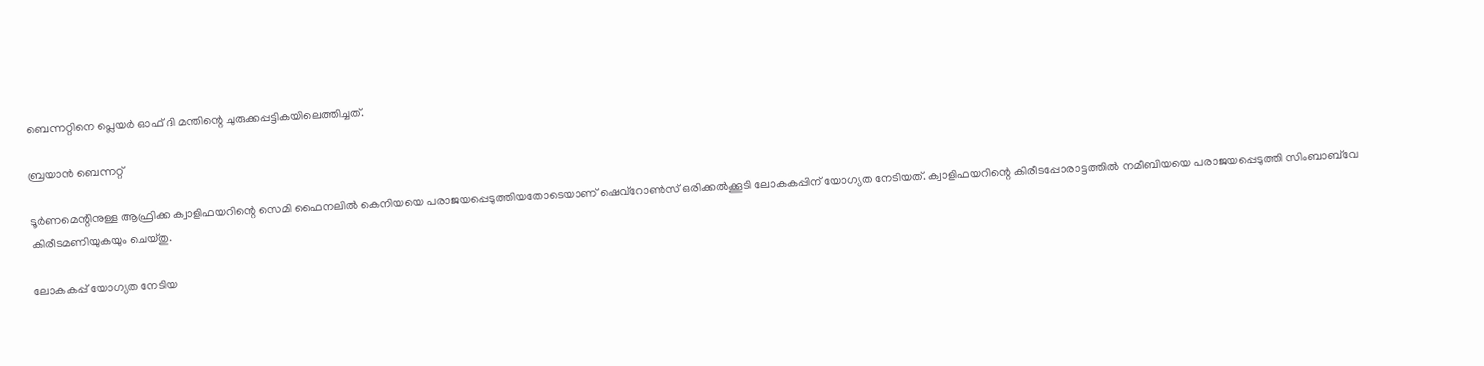ബെന്നറ്റിനെ പ്ലെയര്‍ ഓഫ് ദി മന്തിന്റെ ചുരുക്കപ്പട്ടികയിലെത്തിച്ചത്.

ബ്രയാന്‍ ബെന്നറ്റ്

ടൂര്‍ണമെന്റിനുള്ള ആഫ്രിക്ക ക്വാളിഫയറിന്റെ സെമി ഫൈനലില്‍ കെനിയയെ പരാജയപ്പെടുത്തിയതോടെയാണ് ഷെവ്‌റോണ്‍സ് ഒരിക്കല്‍ക്കൂടി ലോകകപ്പിന് യോഗ്യത നേടിയത്. ക്വാളിഫയറിന്റെ കിരീടപ്പോരാട്ടത്തില്‍ നമീബിയയെ പരാജയപ്പെടുത്തി സിംബാബ്‌വേ കിരീടമണിയുകയും ചെയ്തു.

ലോകകപ്പ് യോഗ്യത നേടിയ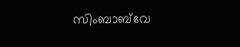സിംബാബ്‌വേ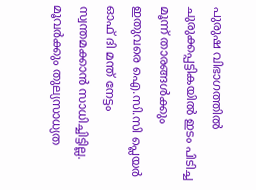പുരുഷ വിഭാഗത്തില്‍ ചുരുക്കപ്പട്ടികയില്‍ ഇടം പിടിച്ച മൂന്ന് താരങ്ങള്‍ക്കും ഇതുവരെ ഐ.സി.സി പ്ലെയര്‍ ഓഫ് ദി മന്ത് നേട്ടം സ്വന്തമക്കാന്‍ സാധിച്ചിട്ടില്ല. മൂവര്‍ക്കും തുല്യസാധ്യത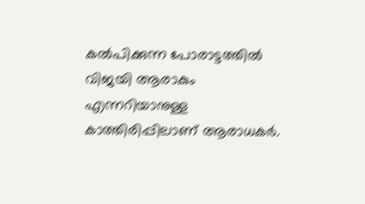കല്‍പിക്കുന്ന പോരാട്ടത്തില്‍ വിജയി ആരാകും എന്നറിയാനുള്ള കാത്തിരിപ്പിലാണ് ആരാധകര്‍.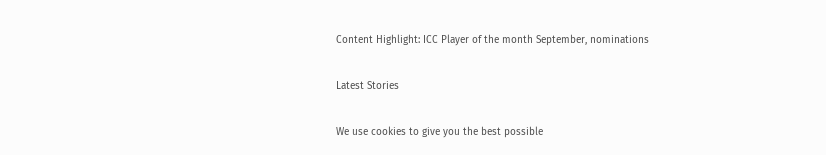Content Highlight: ICC Player of the month September, nominations

Latest Stories

We use cookies to give you the best possible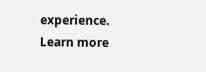experience. Learn more